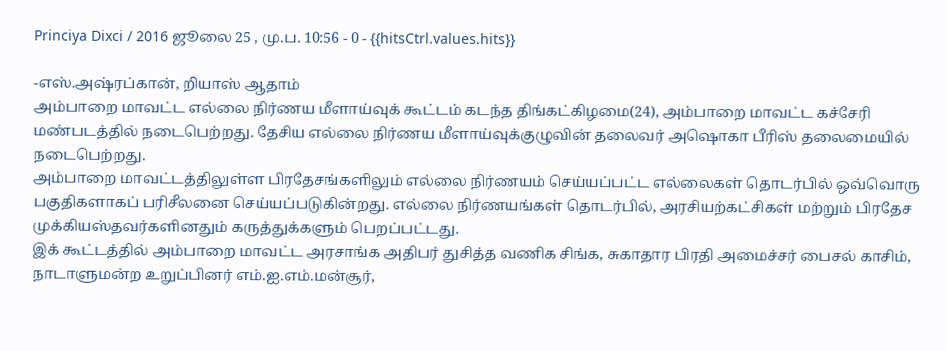Princiya Dixci / 2016 ஜூலை 25 , மு.ப. 10:56 - 0 - {{hitsCtrl.values.hits}}

-எஸ்.அஷ்ரப்கான், றியாஸ் ஆதாம்
அம்பாறை மாவட்ட எல்லை நிர்ணய மீளாய்வுக் கூட்டம் கடந்த திங்கட்கிழமை(24), அம்பாறை மாவட்ட கச்சேரி மண்படத்தில் நடைபெற்றது. தேசிய எல்லை நிர்ணய மீளாய்வுக்குழுவின் தலைவர் அஷொகா பீரிஸ் தலைமையில் நடைபெற்றது.
அம்பாறை மாவட்டத்திலுள்ள பிரதேசங்களிலும் எல்லை நிர்ணயம் செய்யப்பட்ட எல்லைகள் தொடர்பில் ஒவ்வொரு பகுதிகளாகப் பரிசீலனை செய்யப்படுகின்றது. எல்லை நிர்ணயங்கள் தொடர்பில், அரசியற்கட்சிகள் மற்றும் பிரதேச முக்கியஸ்தவர்களினதும் கருத்துக்களும் பெறப்பட்டது.
இக் கூட்டத்தில் அம்பாறை மாவட்ட அரசாங்க அதிபர் துசித்த வணிக சிங்க, சுகாதார பிரதி அமைச்சர் பைசல் காசிம், நாடாளுமன்ற உறுப்பினர் எம்.ஐ.எம்.மன்சூர்,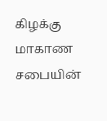கிழக்கு மாகாண சபையின்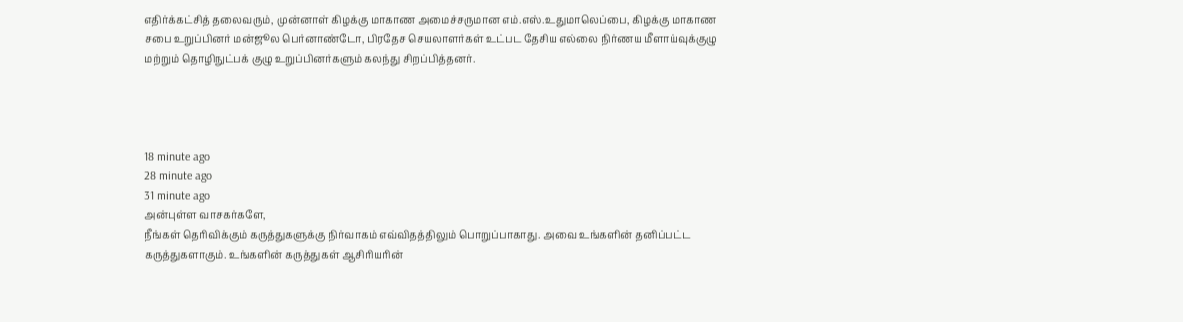எதிர்க்கட்சித் தலைவரும், முன்னாள் கிழக்கு மாகாண அமைச்சருமான எம்.எஸ்.உதுமாலெப்பை, கிழக்கு மாகாண சபை உறுப்பினர் மன்ஜூல பெர்னாண்டோ, பிரதேச செயலாளர்கள் உட்பட தேசிய எல்லை நிர்ணய மீளாய்வுக்குழு மற்றும் தொழிநுட்பக் குழு உறுப்பினர்களும் கலந்து சிறப்பித்தனர்.




18 minute ago
28 minute ago
31 minute ago
அன்புள்ள வாசகர்களே,
நீங்கள் தெரிவிக்கும் கருத்துகளுக்கு நிர்வாகம் எவ்விதத்திலும் பொறுப்பாகாது. அவை உங்களின் தனிப்பட்ட கருத்துகளாகும். உங்களின் கருத்துகள் ஆசிரியரின்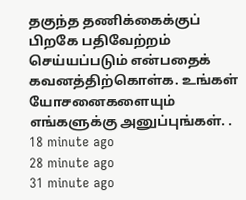தகுந்த தணிக்கைக்குப் பிறகே பதிவேற்றம் செய்யப்படும் என்பதைக் கவனத்திற்கொள்க. உங்கள் யோசனைகளையும் எங்களுக்கு அனுப்புங்கள். .
18 minute ago
28 minute ago
31 minute ago